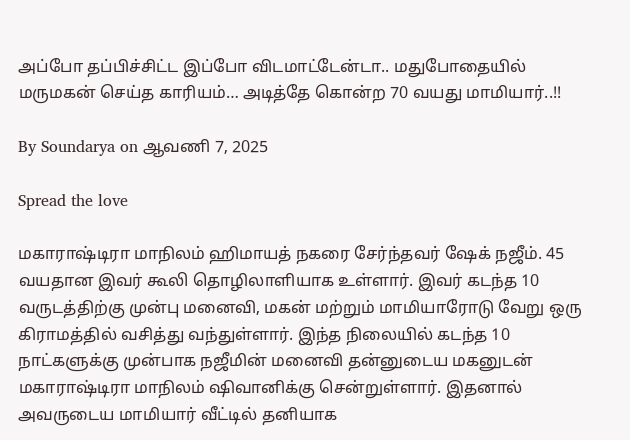அப்போ தப்பிச்சிட்ட இப்போ விடமாட்டேன்டா.. மதுபோதையில் மருமகன் செய்த காரியம்… அடித்தே கொன்ற 70 வயது மாமியார்..!!

By Soundarya on ஆவணி 7, 2025

Spread the love

மகாராஷ்டிரா மாநிலம் ஹிமாயத் நகரை சேர்ந்தவர் ஷேக் நஜீம். 45 வயதான இவர் கூலி தொழிலாளியாக உள்ளார். இவர் கடந்த 10 வருடத்திற்கு முன்பு மனைவி, மகன் மற்றும் மாமியாரோடு வேறு ஒரு கிராமத்தில் வசித்து வந்துள்ளார். இந்த நிலையில் கடந்த 10 நாட்களுக்கு முன்பாக நஜீமின் மனைவி தன்னுடைய மகனுடன் மகாராஷ்டிரா மாநிலம் ஷிவானிக்கு சென்றுள்ளார். இதனால் அவருடைய மாமியார் வீட்டில் தனியாக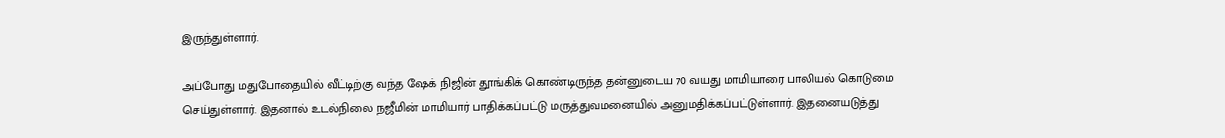இருந்துள்ளார்.

அப்போது மதுபோதையில் வீட்டிற்கு வந்த ஷேக் நிஜின் தூங்கிக் கொண்டிருந்த தன்னுடைய 70 வயது மாமியாரை பாலியல் கொடுமை செய்துள்ளார். இதனால் உடல்நிலை நஜீமின் மாமியார் பாதிக்கப்பட்டு மருத்துவமனையில் அனுமதிக்கப்பட்டுள்ளார். இதனையடுத்து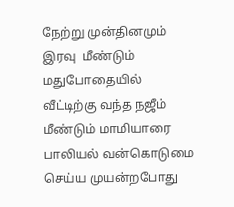நேற்று முன்தினமும் இரவு  மீண்டும் மதுபோதையில் வீட்டிற்கு வந்த நஜீம் மீண்டும் மாமியாரை பாலியல் வன்கொடுமை செய்ய முயன்றபோது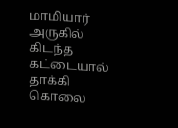மாமியார் அருகில் கிடந்த கட்டையால் தாக்கி கொலை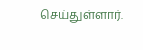செய்துள்ளார்.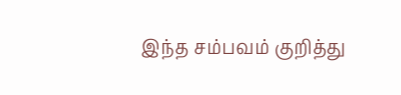இந்த சம்பவம் குறித்து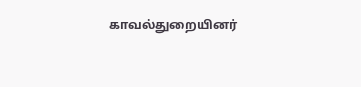காவல்துறையினர்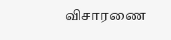விசாரணை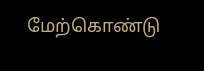மேற்கொண்டு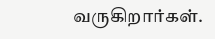வருகிறார்கள்.